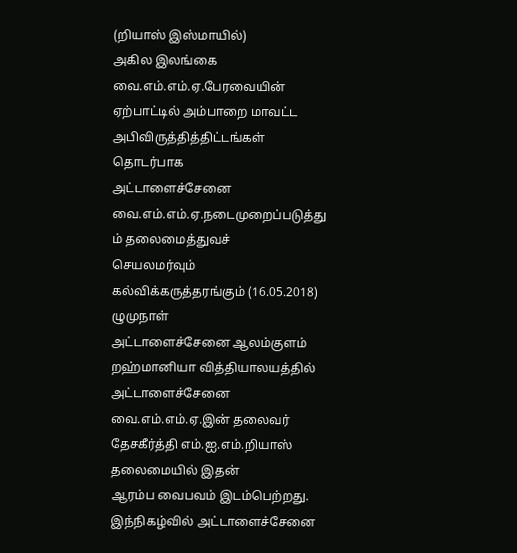(றியாஸ் இஸ்மாயில்)
அகில இலங்கை வை.எம்.எம்.ஏ.பேரவையின்
ஏற்பாட்டில் அம்பாறை மாவட்ட அபிவிருத்தித்திட்டங்கள் தொடர்பாக
அட்டாளைச்சேனை வை.எம்.எம்.ஏ.நடைமுறைப்படுத்து ம் தலைமைத்துவச்
செயலமர்வும் கல்விக்கருத்தரங்கும் (16.05.2018) ழுமுநாள்
அட்டாளைச்சேனை ஆலம்குளம் றஹ்மானியா வித்தியாலயத்தில் அட்டாளைச்சேனை
வை.எம்.எம்.ஏ.இன் தலைவர் தேசகீர்த்தி எம்.ஐ.எம்.றியாஸ் தலைமையில் இதன்
ஆரம்ப வைபவம் இடம்பெற்றது.
இந்நிகழ்வில் அட்டாளைச்சேனை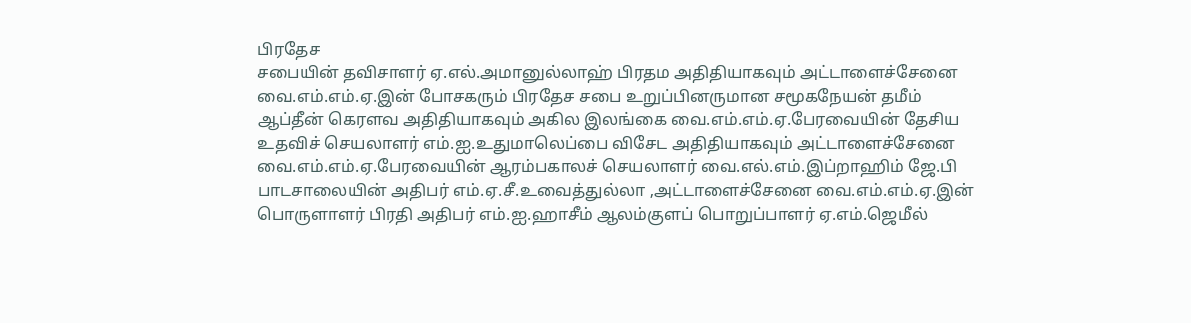பிரதேச
சபையின் தவிசாளர் ஏ.எல்.அமானுல்லாஹ் பிரதம அதிதியாகவும் அட்டாளைச்சேனை
வை.எம்.எம்.ஏ.இன் போசகரும் பிரதேச சபை உறுப்பினருமான சமூகநேயன் தமீம்
ஆப்தீன் கெரளவ அதிதியாகவும் அகில இலங்கை வை.எம்.எம்.ஏ.பேரவையின் தேசிய
உதவிச் செயலாளர் எம்.ஐ.உதுமாலெப்பை விசேட அதிதியாகவும் அட்டாளைச்சேனை
வை.எம்.எம்.ஏ.பேரவையின் ஆரம்பகாலச் செயலாளர் வை.எல்.எம்.இப்றாஹிம் ஜே.பி
பாடசாலையின் அதிபர் எம்.ஏ.சீ.உவைத்துல்லா ,அட்டாளைச்சேனை வை.எம்.எம்.ஏ.இன்
பொருளாளர் பிரதி அதிபர் எம்.ஐ.ஹாசீம் ஆலம்குளப் பொறுப்பாளர் ஏ.எம்.ஜெமீல்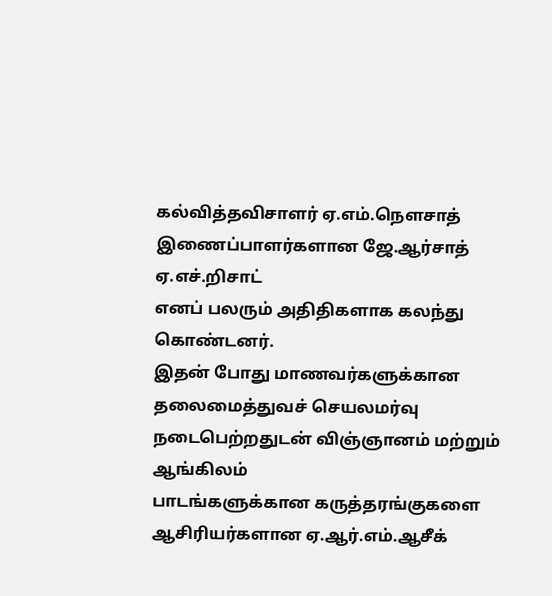கல்வித்தவிசாளர் ஏ.எம்.நௌசாத் இணைப்பாளர்களான ஜே.ஆர்சாத் ஏ.எச்.றிசாட்
எனப் பலரும் அதிதிகளாக கலந்து கொண்டனர்.
இதன் போது மாணவர்களுக்கான
தலைமைத்துவச் செயலமர்வு நடைபெற்றதுடன் விஞ்ஞானம் மற்றும் ஆங்கிலம்
பாடங்களுக்கான கருத்தரங்குகளை ஆசிரியர்களான ஏ.ஆர்.எம்.ஆசீக்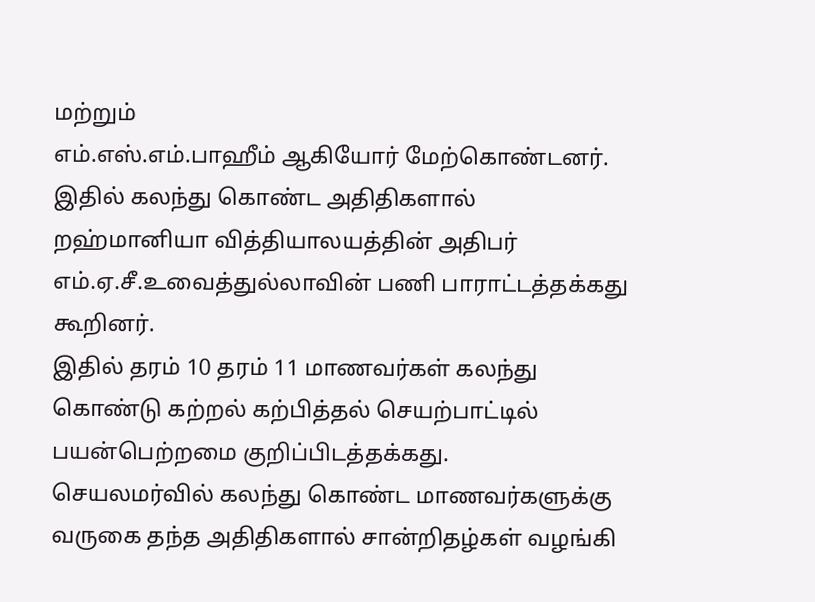மற்றும்
எம்.எஸ்.எம்.பாஹீம் ஆகியோர் மேற்கொண்டனர்.
இதில் கலந்து கொண்ட அதிதிகளால் றஹ்மானியா வித்தியாலயத்தின் அதிபர் எம்.ஏ.சீ.உவைத்துல்லாவின் பணி பாராட்டத்தக்கது கூறினர்.
இதில் தரம் 10 தரம் 11 மாணவர்கள் கலந்து கொண்டு கற்றல் கற்பித்தல் செயற்பாட்டில் பயன்பெற்றமை குறிப்பிடத்தக்கது.
செயலமர்வில் கலந்து கொண்ட மாணவர்களுக்கு வருகை தந்த அதிதிகளால் சான்றிதழ்கள் வழங்கி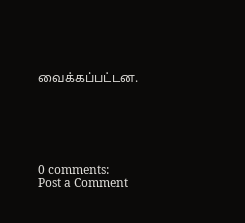வைக்கப்பட்டன.






0 comments:
Post a Comment